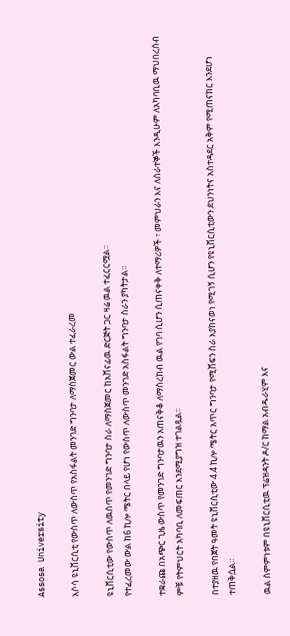Assosa University

አሶሳ ዩኒቨርሲቲ የውስጥ ለውስጥ የአስፋልት መንገድ ግንባታ ለማስጀመር ውል ተፈራረመ

ዩኒቨርሲቲው የውስጥ ለዉስጥ የመንገድ ግንባታ ስራ ለማስጀመር ከአሸናፊዉ ድርጅት ጋር ዛሬ ዉል ተፈርርሟል፡፡
የተፈረመው ውል ከ6 ኪሎ ሜትር በላይ የሆነ የውስጥ ለውስጥ መንገድ አስፋልት ግንባታ ስራን ያካትታል።

ተቋራጩ በአጭር ጊዜ ውስጥ የመንገድ ግንባታዉን አጠናቅቆ ለማስረከብ ዉል የገባ ሲሆን ሲጠናቀቅ ለተማሪዎች ፣ መምህራን እና ለሰራተኞች እንዲሁም ለአካባቢዉ ማህበረሰብ ምቹ የትምህርት አካባቢ ለመፍጠር እንደሚያግዝ ተገልጿል፡፡

በተያዘዉ የበጀት ዓመት ዩኒቨርሲቲው 4.4 ኪሎ ሜትር አጥር ግንባታ የሚሸፍን ስራ እያከናወነ የሚገኝ ሲሆን የዩኒቨርሲቲውን ደህንነትና አስተዳደር አቅም የሚጠናክር እንደሆነ ተጠቅሷል።

ዉል ስምምነቱም በዩኒቨርሲቲዉ ፕሬዝዳንት ዶ/ር ከማል አብዱራሂም እና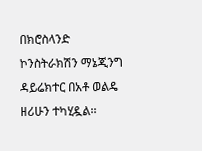በክሮስላንድ ኮንስትራክሽን ማኔጂንግ ዳይሬክተር በአቶ ወልዴ ዘሪሁን ተካሂዷል፡፡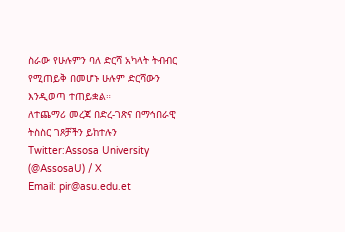ስራው የሁሉምን ባለ ድርሻ አካላት ትብብር የሚጠይቅ በመሆኑ ሁሉም ድርሻውን እንዲወጣ ተጠይቋል።
ለተጨማሪ መረጃ በድረ-ገጽና በማኅበራዊ ትስስር ገጾቻችን ይከተሉን
Twitter:Assosa University (@AssosaU) / X
Email: pir@asu.edu.et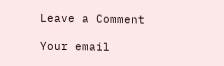Leave a Comment

Your email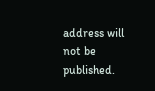address will not be published.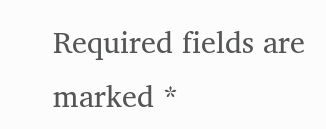Required fields are marked *